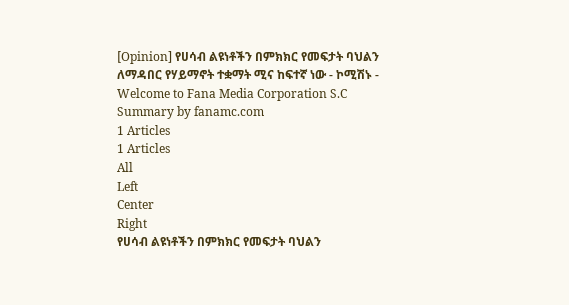[Opinion] የሀሳብ ልዩነቶችን በምክክር የመፍታት ባህልን ለማዳበር የሃይማኖት ተቋማት ሚና ከፍተኛ ነው - ኮሚሽኑ - Welcome to Fana Media Corporation S.C
Summary by fanamc.com
1 Articles
1 Articles
All
Left
Center
Right
የሀሳብ ልዩነቶችን በምክክር የመፍታት ባህልን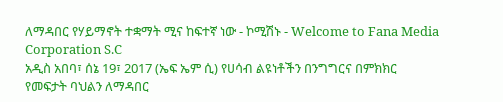ለማዳበር የሃይማኖት ተቋማት ሚና ከፍተኛ ነው - ኮሚሽኑ - Welcome to Fana Media Corporation S.C
አዲስ አበባ፣ ሰኔ 19፣ 2017 (ኤፍ ኤም ሲ) የሀሳብ ልዩነቶችን በንግግርና በምክክር የመፍታት ባህልን ለማዳበር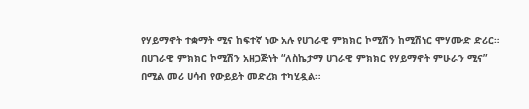የሃይማኖት ተቋማት ሚና ከፍተኛ ነው አሉ የሀገራዊ ምክክር ኮሚሽን ከሚሽነር ሞሃሙድ ድሪር። በሀገራዊ ምክክር ኮሚሽን አዘጋጅነት “ለስኬታማ ሀገራዊ ምክክር የሃይማኖት ምሁራን ሚና” በሚል መሪ ሀሳብ የውይይት መድረክ ተካሂዷል።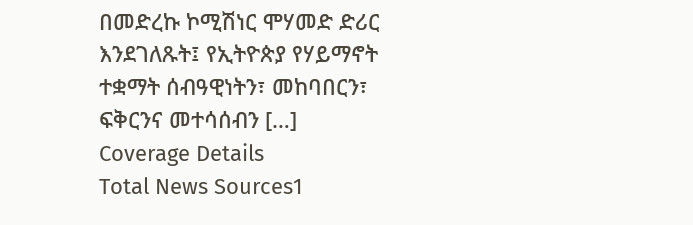በመድረኩ ኮሚሽነር ሞሃመድ ድሪር እንደገለጹት፤ የኢትዮጵያ የሃይማኖት ተቋማት ሰብዓዊነትን፣ መከባበርን፣ ፍቅርንና መተሳሰብን […]
Coverage Details
Total News Sources1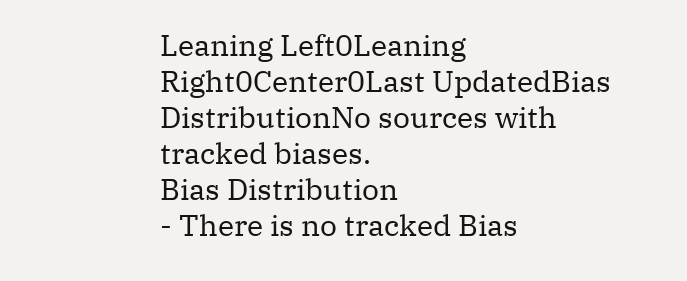Leaning Left0Leaning Right0Center0Last UpdatedBias DistributionNo sources with tracked biases.
Bias Distribution
- There is no tracked Bias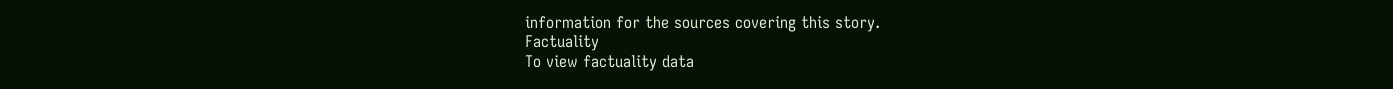information for the sources covering this story.
Factuality
To view factuality data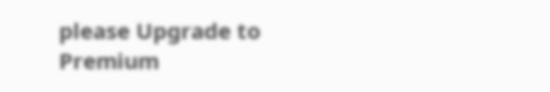please Upgrade to Premium